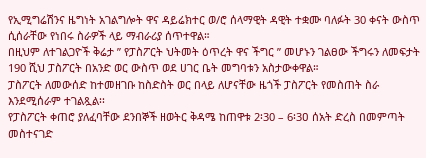የኢሚግሬሽንና ዜግነት አገልግሎት ዋና ዳይሬክተር ወ/ሮ ሰላማዊት ዳዊት ተቋሙ ባለፉት 30 ቀናት ውስጥ ሲሰራቸው የነበሩ ስራዎች ላይ ማብራሪያ ሰጥተዋል።
በዚህም ለተገልጋዮች ቅሬታ ” የፓስፖርት ህትመት ዕጥረት ዋና ችግር ” መሆኑን ገልፀው ችግሩን ለመፍታት 190 ሺህ ፓስፖርት በአንድ ወር ውስጥ ወደ ሀገር ቤት መግባቱን አስታውቀዋል።
ፓስፖርት ለመውሰድ ከተመዘገቡ ከስድስት ወር በላይ ለሆናቸው ዜጎች ፓስፖርት የመስጠት ስራ እንደሚሰራም ተገልጿል፡፡
የፓስፖርት ቀጠሮ ያለፈባቸው ደንበኞች ዘወትር ቅዳሜ ከጠዋቱ 2፡30 – 6፡3ዐ ሰአት ድረስ በመምጣት መስተናገድ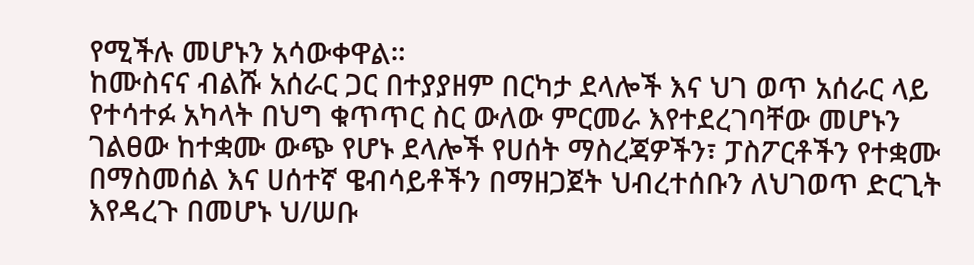የሚችሉ መሆኑን አሳውቀዋል።
ከሙስናና ብልሹ አሰራር ጋር በተያያዘም በርካታ ደላሎች እና ህገ ወጥ አሰራር ላይ የተሳተፉ አካላት በህግ ቁጥጥር ስር ውለው ምርመራ እየተደረገባቸው መሆኑን ገልፀው ከተቋሙ ውጭ የሆኑ ደላሎች የሀሰት ማስረጃዎችን፣ ፓስፖርቶችን የተቋሙ በማስመሰል እና ሀሰተኛ ዌብሳይቶችን በማዘጋጀት ህብረተሰቡን ለህገወጥ ድርጊት እየዳረጉ በመሆኑ ህ/ሠቡ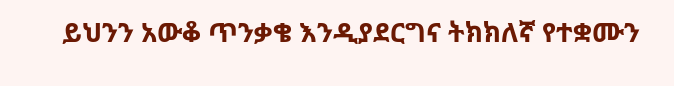ይህንን አውቆ ጥንቃቄ እንዲያደርግና ትክክለኛ የተቋሙን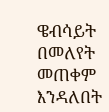ዌብሳይት በመለየት መጠቀም እንዳለበት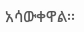አሳውቀዋል፡፡